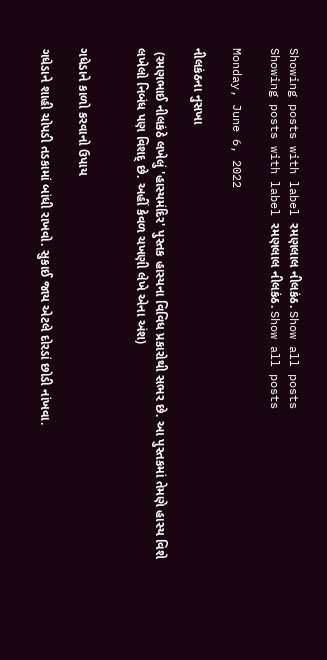Showing posts with label રમણલાલ નીલકંઠ. Show all posts
Showing posts with label રમણલાલ નીલકંઠ. Show all posts

Monday, June 6, 2022

નીલકંઠના નુસખા

 (રમણભાઈ નીલકંઠે લખેલું 'હાસ્યમંદિર' પુસ્તક હાસ્યના વિવિધ પ્રકારોથી સભર છે. આ પુસ્તકમાં તેમણે હાસ્ય વિશે લખેલો નિબંધ પણ વિશદ્‍ છે. અહીં કેવળ ચખણી લેખે એના અંશ)


ગધેડાને કાળો કરવાનો ઉપાય

ગધેડાને શાહી ચોપડી તડકામાં બાંધી રાખવો. સુકાઈ જાય એટલે દોરડાં છોડી નાંખવા.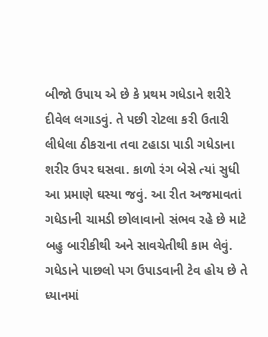બીજો ઉપાય એ છે કે પ્રથમ ગધેડાને શરીરે દીવેલ લગાડવું. તે પછી રોટલા કરી ઉતારી લીધેલા ઠીકરાના તવા ટહાડા પાડી ગધેડાના શરીર ઉપર ઘસવા. કાળો રંગ બેસે ત્યાં સુધી આ પ્રમાણે ઘસ્યા જવું. આ રીત અજમાવતાં ગધેડાની ચામડી છોલાવાનો સંભવ રહે છે માટે બહુ બારીકીથી અને સાવચેતીથી કામ લેવું. ગધેડાને પાછલો પગ ઉપાડવાની ટેવ હોય છે તે ધ્યાનમાં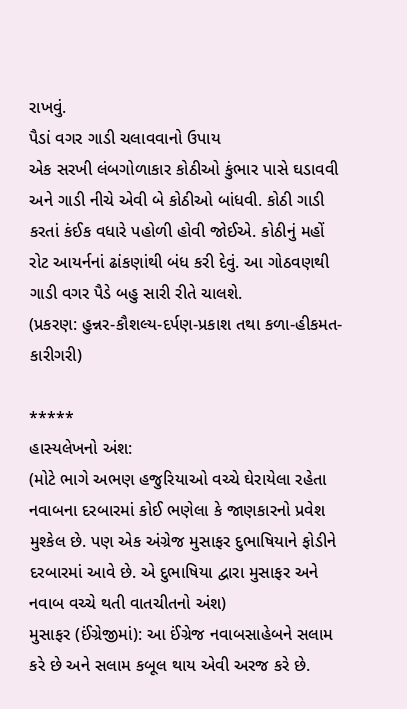રાખવું.
પૈડાં વગર ગાડી ચલાવવાનો ઉપાય
એક સરખી લંબગોળાકાર કોઠીઓ કુંભાર પાસે ઘડાવવી અને ગાડી નીચે એવી બે કોઠીઓ બાંધવી. કોઠી ગાડી કરતાં કંઈક વધારે પહોળી હોવી જોઈએ. કોઠીનું મહોં રોટ આયર્નનાં ઢાંકણાંથી બંધ કરી દેવું. આ ગોઠવણથી ગાડી વગર પૈડે બહુ સારી રીતે ચાલશે.
(પ્રકરણ: હુન્નર-કૌશલ્ય-દર્પણ-પ્રકાશ તથા કળા-હીકમત-કારીગરી)

*****
હાસ્યલેખનો અંશ:
(મોટે ભાગે અભણ હજુરિયાઓ વચ્ચે ઘેરાયેલા રહેતા નવાબના દરબારમાં કોઈ ભણેલા કે જાણકારનો પ્રવેશ મુશ્કેલ છે. પણ એક અંગ્રેજ મુસાફર દુભાષિયાને ફોડીને દરબારમાં આવે છે. એ દુભાષિયા દ્વારા મુસાફર અને નવાબ વચ્ચે થતી વાતચીતનો અંશ)
મુસાફર (ઈંગ્રેજીમાં): આ ઈંગ્રેજ નવાબસાહેબને સલામ કરે છે અને સલામ કબૂલ થાય એવી અરજ કરે છે.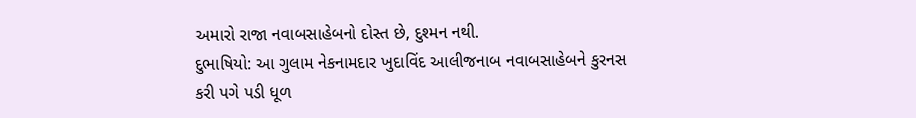અમારો રાજા નવાબસાહેબનો દોસ્ત છે, દુશ્મન નથી.
દુભાષિયો: આ ગુલામ નેકનામદાર ખુદાવિંદ આલીજનાબ નવાબસાહેબને કુરનસ કરી પગે પડી ધૂળ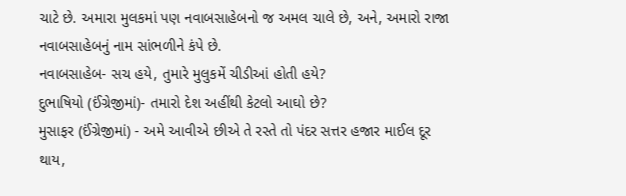ચાટે છે. અમારા મુલકમાં પણ નવાબસાહેબનો જ અમલ ચાલે છે, અને, અમારો રાજા નવાબસાહેબનું નામ સાંભળીને કંપે છે.
નવાબસાહેબ- સચ હયે, તુમારે મુલુકમેં ચીડીઆં હોતી હયે?
દુભાષિયો (ઈંગ્રેજીમાં)- તમારો દેશ અહીંથી કેટલો આઘો છે?
મુસાફર (ઈંગ્રેજીમાં) - અમે આવીએ છીએ તે રસ્તે તો પંદર સત્તર હજાર માઈલ દૂર થાય,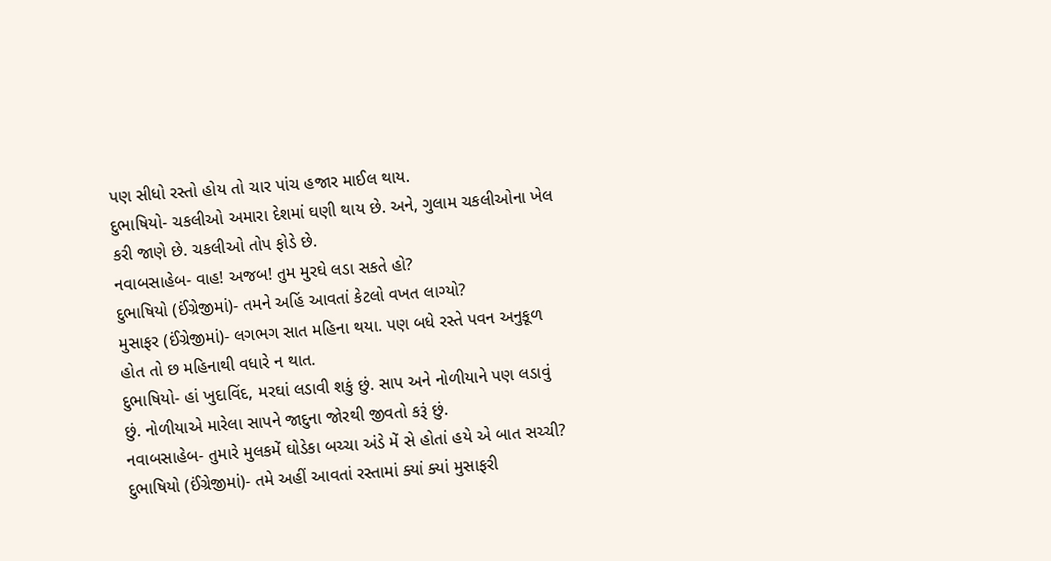પણ સીધો રસ્તો હોય તો ચાર પાંચ હજાર માઈલ થાય.
દુભાષિયો- ચકલીઓ અમારા દેશમાં ઘણી થાય છે. અને, ગુલામ ચકલીઓના ખેલ કરી જાણે છે. ચકલીઓ તોપ ફોડે છે.
નવાબસાહેબ- વાહ! અજબ! તુમ મુરઘે લડા સકતે હો?
દુભાષિયો (ઈંગ્રેજીમાં)- તમને અહિં આવતાં કેટલો વખત લાગ્યો?
મુસાફર (ઈંગ્રેજીમાં)- લગભગ સાત મહિના થયા. પણ બધે રસ્તે પવન અનુકૂળ હોત તો છ મહિનાથી વધારે ન થાત.
દુભાષિયો- હાં ખુદાવિંદ, મરઘાં લડાવી શકું છું. સાપ અને નોળીયાને પણ લડાવું છું. નોળીયાએ મારેલા સાપને જાદુના જોરથી જીવતો કરૂં છું.
નવાબસાહેબ- તુમારે મુલકમેં ઘોડેકા બચ્ચા અંડે મેં સે હોતાં હયે એ બાત સચ્ચી?
દુભાષિયો (ઈંગ્રેજીમાં)- તમે અહીં આવતાં રસ્તામાં ક્યાં ક્યાં મુસાફરી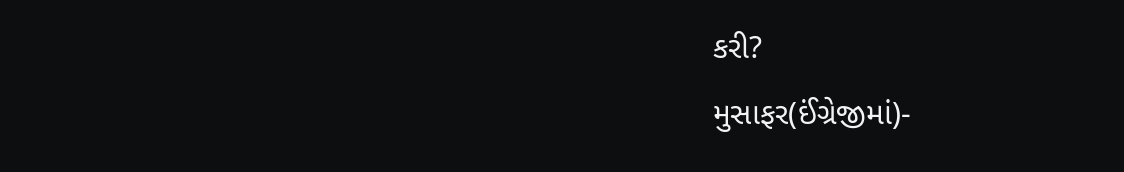કરી?
મુસાફર(ઈંગ્રેજીમાં)-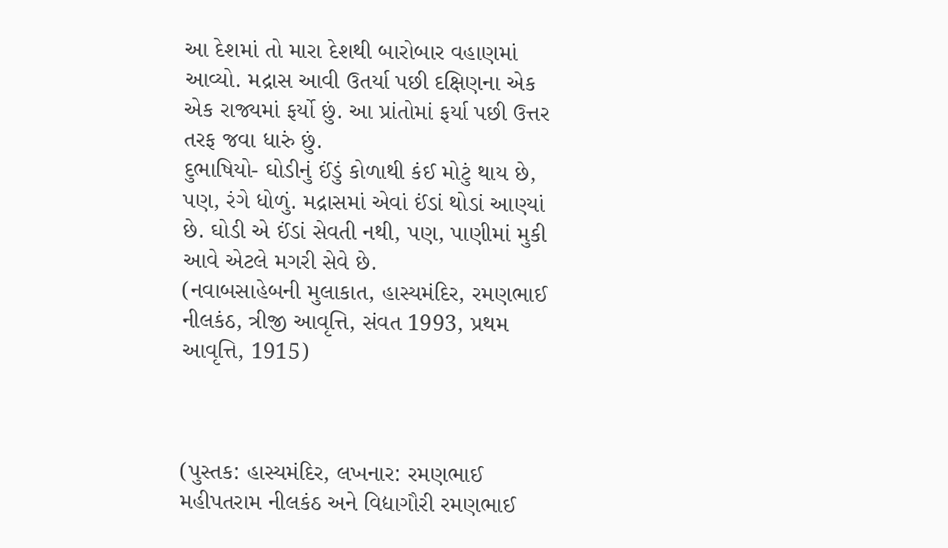આ દેશમાં તો મારા દેશથી બારોબાર વહાણમાં આવ્યો. મદ્રાસ આવી ઉતર્યા પછી દક્ષિણના એક એક રાજ્યમાં ફર્યો છું. આ પ્રાંતોમાં ફર્યા પછી ઉત્તર તરફ જવા ધારું છું.
દુભાષિયો- ઘોડીનું ઈંડું કોળાથી કંઈ મોટું થાય છે, પણ, રંગે ધોળું. મદ્રાસમાં એવાં ઈંડાં થોડાં આણ્યાં છે. ઘોડી એ ઈંડાં સેવતી નથી, પણ, પાણીમાં મુકી આવે એટલે મગરી સેવે છે.
(નવાબસાહેબની મુલાકાત, હાસ્યમંદિર, રમણભાઈ નીલકંઠ, ત્રીજી આવૃત્તિ, સંવત 1993, પ્રથમ આવૃત્તિ, 1915)



(પુસ્તક: હાસ્યમંદિર, લખનાર: રમણભાઈ મહીપતરામ નીલકંઠ અને વિદ્યાગૌરી રમણભાઈ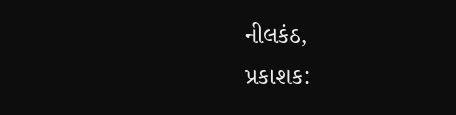નીલકંઠ,
પ્રકાશક: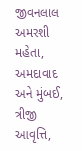જીવનલાલ અમરશી મહેતા, અમદાવાદ અને મુંબઈ,
ત્રીજી આવૃત્તિ,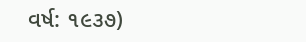વર્ષ: ૧૯૩૭)